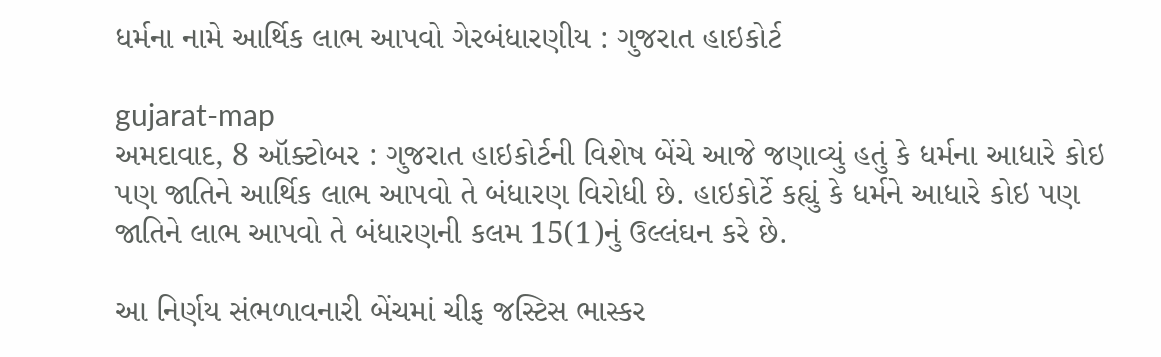ધર્મના નામે આર્થિક લાભ આપવો ગેરબંધારણીય : ગુજરાત હાઇકોર્ટ

gujarat-map
અમદાવાદ, 8 ઑક્ટોબર : ગુજરાત હાઇકોર્ટની વિશેષ બેંચે આજે જણાવ્યું હતું કે ધર્મના આધારે કોઇ પણ જાતિને આર્થિક લાભ આપવો તે બંધારણ વિરોધી છે. હાઇકોર્ટે કહ્યું કે ધર્મને આધારે કોઇ પણ જાતિને લાભ આપવો તે બંધારણની કલમ 15(1)નું ઉલ્લંઘન કરે છે.

આ નિર્ણય સંભળાવનારી બેંચમાં ચીફ જસ્ટિસ ભાસ્કર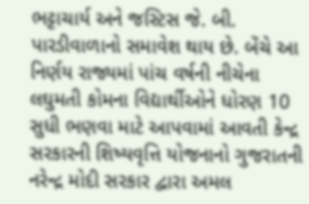ભટ્ટાચાર્ય અને જસ્ટિસ જે. બી. પારડીવાળાનો સમાવેશ થાય છે. બેંચે આ નિર્ણય રાજ્યમાં પાંચ વર્ષની નીચેના લઘુમતી કોમના વિદ્યાર્થીઓને ધોરણ 10 સુધી ભણવા માટે આપવામાં આવતી કેન્દ્ર સરકારની શિષ્યવૃત્તિ યોજનાનો ગુજરાતની નરેન્દ્ર મોદી સરકાર દ્વારા અમલ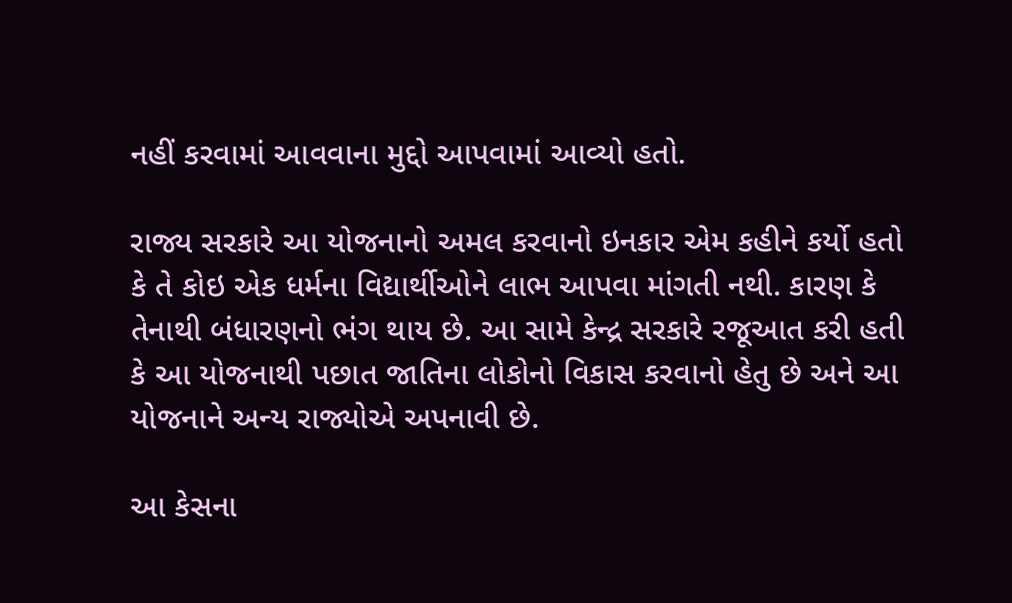નહીં કરવામાં આવવાના મુદ્દો આપવામાં આવ્યો હતો.

રાજ્ય સરકારે આ યોજનાનો અમલ કરવાનો ઇનકાર એમ કહીને કર્યો હતો કે તે કોઇ એક ધર્મના વિદ્યાર્થીઓને લાભ આપવા માંગતી નથી. કારણ કે તેનાથી બંધારણનો ભંગ થાય છે. આ સામે કેન્દ્ર સરકારે રજૂઆત કરી હતી કે આ યોજનાથી પછાત જાતિના લોકોનો વિકાસ કરવાનો હેતુ છે અને આ યોજનાને અન્ય રાજ્યોએ અપનાવી છે.

આ કેસના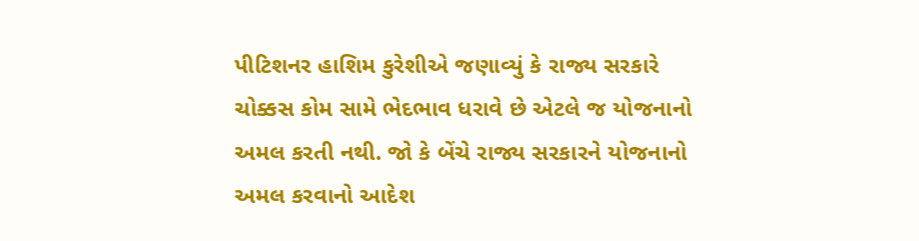પીટિશનર હાશિમ કુરેશીએ જણાવ્યું કે રાજ્ય સરકારે ચોક્કસ કોમ સામે ભેદભાવ ધરાવે છે એટલે જ યોજનાનો અમલ કરતી નથી. જો કે બેંચે રાજ્ય સરકારને યોજનાનો અમલ કરવાનો આદેશ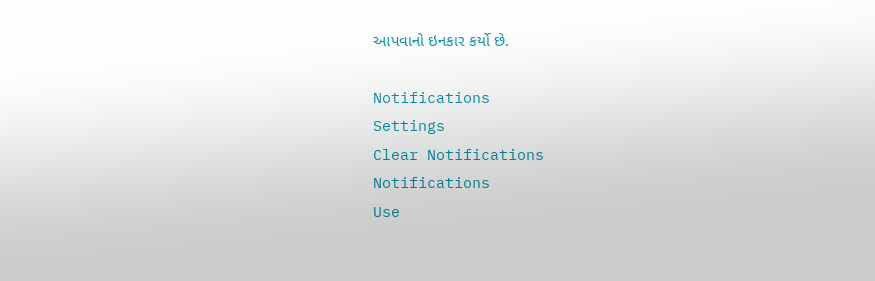આપવાનો ઇનકાર કર્યો છે.

Notifications
Settings
Clear Notifications
Notifications
Use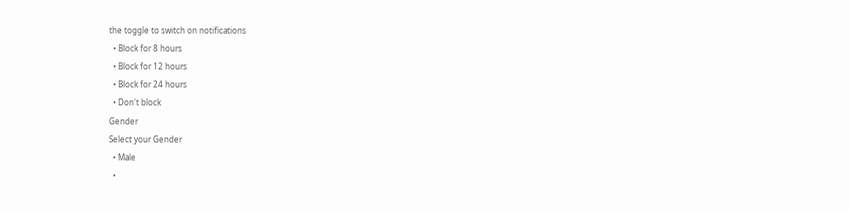the toggle to switch on notifications
  • Block for 8 hours
  • Block for 12 hours
  • Block for 24 hours
  • Don't block
Gender
Select your Gender
  • Male
  •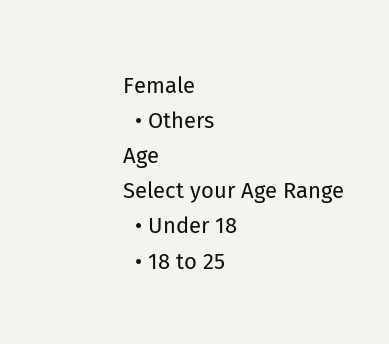Female
  • Others
Age
Select your Age Range
  • Under 18
  • 18 to 25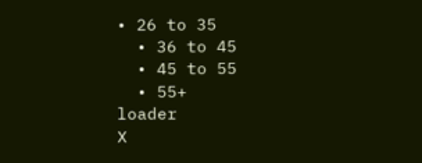• 26 to 35
  • 36 to 45
  • 45 to 55
  • 55+
loader
X